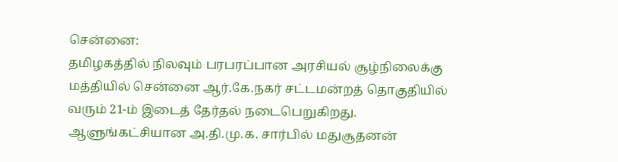சென்னை:
தமிழகத்தில் நிலவும் பரபரப்பான அரசியல் சூழ்நிலைக்கு மத்தியில் சென்னை ஆர்.கே.நகர் சட்டமன்றத் தொகுதியில் வரும் 21-ம் இடைத் தேர்தல் நடைபெறுகிறது. ஆளுங்கட்சியான அ.தி.மு.க. சார்பில் மதுசூதனன்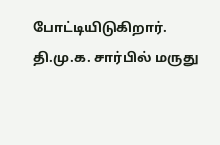போட்டியிடுகிறார். தி.மு.க. சார்பில் மருது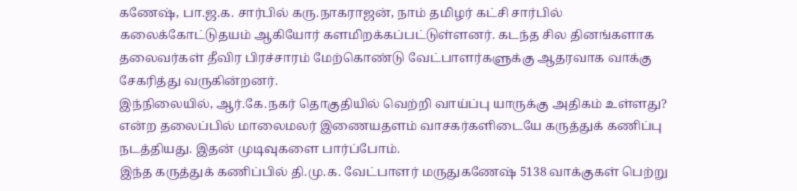கணேஷ், பா.ஜ.க. சார்பில் கரு.நாகராஜன், நாம் தமிழர் கட்சி சார்பில் கலைக்கோட்டுதயம் ஆகியோர் களமிறக்கப்பட்டுள்ளனர். கடந்த சில தினங்களாக தலைவர்கள் தீவிர பிரச்சாரம் மேற்கொண்டு வேட்பாளர்களுக்கு ஆதரவாக வாக்கு சேகரித்து வருகின்றனர்.
இந்நிலையில், ஆர்.கே.நகர் தொகுதியில் வெற்றி வாய்ப்பு யாருக்கு அதிகம் உள்ளது? என்ற தலைப்பில் மாலைமலர் இணையதளம் வாசகர்களிடையே கருத்துக் கணிப்பு நடத்தியது. இதன் முடிவுகளை பார்ப்போம்.
இந்த கருத்துக் கணிப்பில் தி.மு.க. வேட்பாளர் மருதுகணேஷ் 5138 வாக்குகள் பெற்று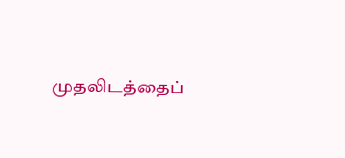முதலிடத்தைப்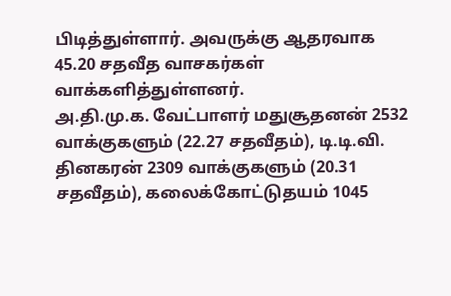பிடித்துள்ளார். அவருக்கு ஆதரவாக 45.20 சதவீத வாசகர்கள் வாக்களித்துள்ளனர்.
அ.தி.மு.க. வேட்பாளர் மதுசூதனன் 2532 வாக்குகளும் (22.27 சதவீதம்), டி.டி.வி. தினகரன் 2309 வாக்குகளும் (20.31 சதவீதம்), கலைக்கோட்டுதயம் 1045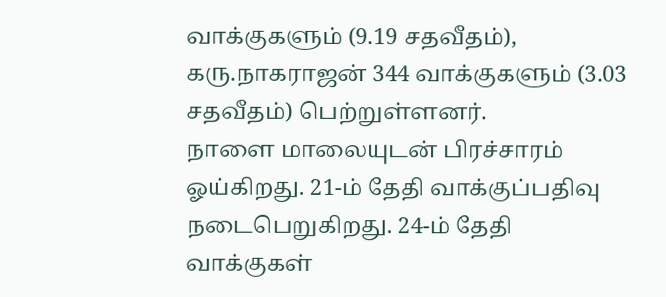வாக்குகளும் (9.19 சதவீதம்), கரு.நாகராஜன் 344 வாக்குகளும் (3.03 சதவீதம்) பெற்றுள்ளனர்.
நாளை மாலையுடன் பிரச்சாரம் ஓய்கிறது. 21-ம் தேதி வாக்குப்பதிவு நடைபெறுகிறது. 24-ம் தேதி வாக்குகள்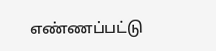எண்ணப்பட்டு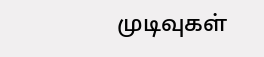முடிவுகள்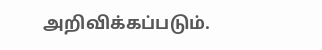அறிவிக்கப்படும்.